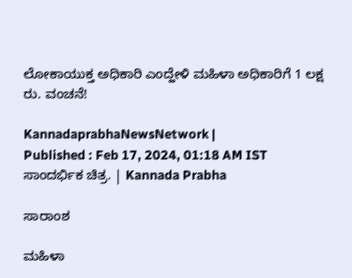ಲೋಕಾಯುಕ್ತ ಅಧಿಕಾರಿ ಎಂದ್ಹೇಳಿ ಮಹಿಳಾ ಅಧಿಕಾರಿಗೆ 1 ಲಕ್ಷ ರು. ವಂಚನೆ!

KannadaprabhaNewsNetwork |
Published : Feb 17, 2024, 01:18 AM IST
ಸಾಂದರ್ಭಿಕ ಚಿತ್ರ. | Kannada Prabha

ಸಾರಾಂಶ

ಮಹಿಳಾ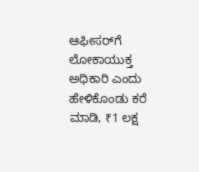ಆಫೀಸರ್‌ಗೆ ಲೋಕಾಯುಕ್ತ ಅಧಿಕಾರಿ ಎಂದು ಹೇಳಿಕೊಂಡು ಕರೆ ಮಾಡಿ, ₹1 ಲಕ್ಷ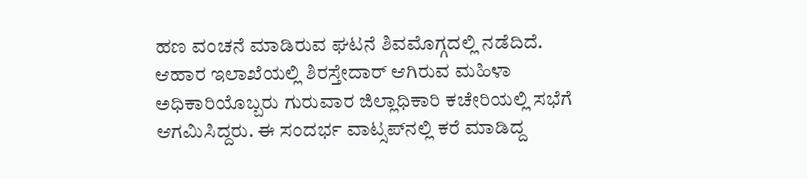ಹಣ ವಂಚನೆ ಮಾಡಿರುವ ಘಟನೆ ಶಿವಮೊಗ್ಗದಲ್ಲಿ ನಡೆದಿದೆ. ಆಹಾರ ಇಲಾಖೆಯಲ್ಲಿ ಶಿರಸ್ತೇದಾರ್‌ ಆಗಿರುವ ಮಹಿಳಾ ಅಧಿಕಾರಿಯೊಬ್ಬರು ಗುರುವಾರ ಜಿಲ್ಲಾಧಿಕಾರಿ ಕಚೇರಿಯಲ್ಲಿ ಸಭೆಗೆ ಆಗಮಿಸಿದ್ದರು. ಈ ಸಂದರ್ಭ ವಾಟ್ಸಪ್‌ನಲ್ಲಿ ಕರೆ ಮಾಡಿದ್ದ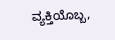ವ್ಯಕ್ತಿಯೊಬ್ಬ,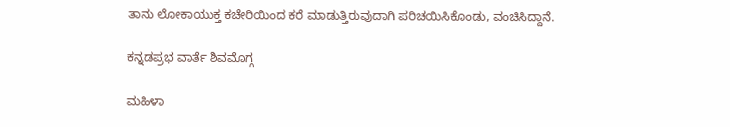ತಾನು ಲೋಕಾಯುಕ್ತ ಕಚೇರಿಯಿಂದ ಕರೆ ಮಾಡುತ್ತಿರುವುದಾಗಿ ಪರಿಚಯಿಸಿಕೊಂಡು, ವಂಚಿಸಿದ್ದಾನೆ.

ಕನ್ನಡಪ್ರಭ ವಾರ್ತೆ ಶಿವಮೊಗ್ಗ

ಮಹಿಳಾ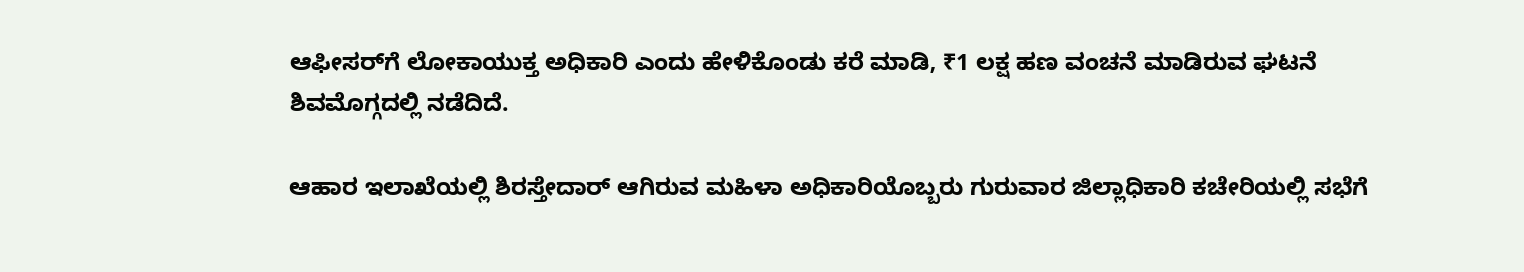ಆಫೀಸರ್‌ಗೆ ಲೋಕಾಯುಕ್ತ ಅಧಿಕಾರಿ ಎಂದು ಹೇಳಿಕೊಂಡು ಕರೆ ಮಾಡಿ, ₹1 ಲಕ್ಷ ಹಣ ವಂಚನೆ ಮಾಡಿರುವ ಘಟನೆ ಶಿವಮೊಗ್ಗದಲ್ಲಿ ನಡೆದಿದೆ.

ಆಹಾರ ಇಲಾಖೆಯಲ್ಲಿ ಶಿರಸ್ತೇದಾರ್‌ ಆಗಿರುವ ಮಹಿಳಾ ಅಧಿಕಾರಿಯೊಬ್ಬರು ಗುರುವಾರ ಜಿಲ್ಲಾಧಿಕಾರಿ ಕಚೇರಿಯಲ್ಲಿ ಸಭೆಗೆ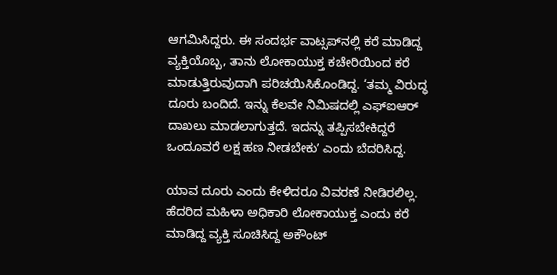ಆಗಮಿಸಿದ್ದರು. ಈ ಸಂದರ್ಭ ವಾಟ್ಸಪ್‌ನಲ್ಲಿ ಕರೆ ಮಾಡಿದ್ದ ವ್ಯಕ್ತಿಯೊಬ್ಬ, ತಾನು ಲೋಕಾಯುಕ್ತ ಕಚೇರಿಯಿಂದ ಕರೆ ಮಾಡುತ್ತಿರುವುದಾಗಿ ಪರಿಚಯಿಸಿಕೊಂಡಿದ್ದ. ‘ತಮ್ಮ ವಿರುದ್ಧ ದೂರು ಬಂದಿದೆ. ಇನ್ನು ಕೆಲವೇ ನಿಮಿಷದಲ್ಲಿ ಎಫ್‌ಐಆರ್‌ ದಾಖಲು ಮಾಡಲಾಗುತ್ತದೆ. ಇದನ್ನು ತಪ್ಪಿಸಬೇಕಿದ್ದರೆ ಒಂದೂವರೆ ಲಕ್ಷ ಹಣ ನೀಡಬೇಕುʼ ಎಂದು ಬೆದರಿಸಿದ್ದ.

ಯಾವ ದೂರು ಎಂದು ಕೇಳಿದರೂ ವಿವರಣೆ ನೀಡಿರಲಿಲ್ಲ. ಹೆದರಿದ ಮಹಿಳಾ ಅಧಿಕಾರಿ ಲೋಕಾಯುಕ್ತ ಎಂದು ಕರೆ ಮಾಡಿದ್ದ ವ್ಯಕ್ತಿ ಸೂಚಿಸಿದ್ದ ಅಕೌಂಟ್‌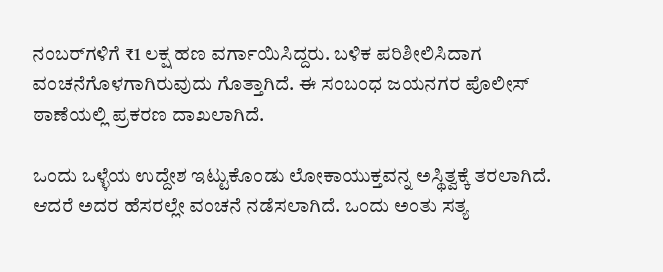ನಂಬರ್‌ಗಳಿಗೆ ₹1 ಲಕ್ಷ ಹಣ ವರ್ಗಾಯಿಸಿದ್ದರು. ಬಳಿಕ ಪರಿಶೀಲಿಸಿದಾಗ ವಂಚನೆಗೊಳಗಾಗಿರುವುದು ಗೊತ್ತಾಗಿದೆ. ಈ ಸಂಬಂಧ ಜಯನಗರ ಪೊಲೀಸ್‌ ಠಾಣೆಯಲ್ಲಿ ಪ್ರಕರಣ ದಾಖಲಾಗಿದೆ.

ಒಂದು ಒಳ್ಳೆಯ ಉದ್ದೇಶ ಇಟ್ಟುಕೊಂಡು ಲೋಕಾಯುಕ್ತವನ್ನ ಅಸ್ಥಿತ್ವಕ್ಕೆ ತರಲಾಗಿದೆ. ಆದರೆ ಅದರ ಹೆಸರಲ್ಲೇ ವಂಚನೆ ನಡೆಸಲಾಗಿದೆ. ಒಂದು ಅಂತು ಸತ್ಯ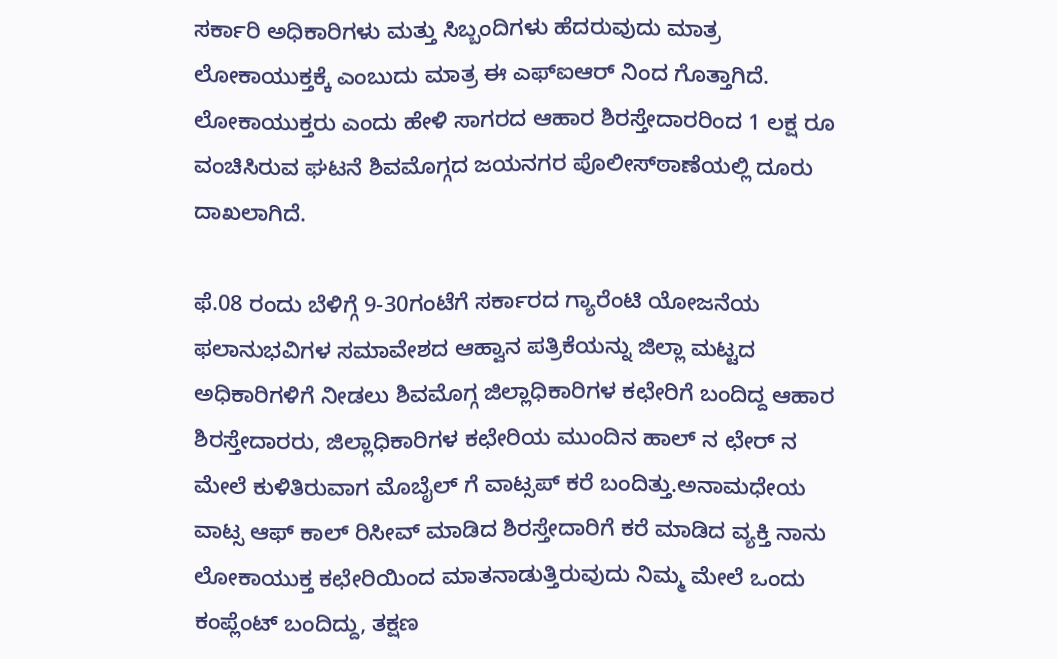ಸರ್ಕಾರಿ ಅಧಿಕಾರಿಗಳು ಮತ್ತು ಸಿಬ್ಬಂದಿಗಳು ಹೆದರುವುದು ಮಾತ್ರ ಲೋಕಾಯುಕ್ತಕ್ಕೆ ಎಂಬುದು ಮಾತ್ರ ಈ ಎಫ್ಐಆರ್ ನಿಂದ ಗೊತ್ತಾಗಿದೆ. ಲೋಕಾಯುಕ್ತರು ಎಂದು ಹೇಳಿ ಸಾಗರದ ಆಹಾರ ಶಿರಸ್ತೇದಾರರಿಂದ‌ 1 ಲಕ್ಷ ರೂ ವಂಚಿಸಿರುವ‌ ಘಟನೆ ಶಿವಮೊಗ್ಗದ ಜಯನಗರ ಪೊಲೀಸ್‌ಠಾಣೆಯಲ್ಲಿ ದೂರು ದಾಖಲಾಗಿದೆ.

ಫೆ.08 ರಂದು ಬೆಳಿಗ್ಗೆ 9-30ಗಂಟೆಗೆ ಸರ್ಕಾರದ ಗ್ಯಾರೆಂಟಿ ಯೋಜನೆಯ ಫಲಾನುಭವಿಗಳ ಸಮಾವೇಶದ ಆಹ್ವಾನ ಪತ್ರಿಕೆಯನ್ನು ಜಿಲ್ಲಾ ಮಟ್ಟದ ಅಧಿಕಾರಿಗಳಿಗೆ ನೀಡಲು ಶಿವಮೊಗ್ಗ ಜಿಲ್ಲಾಧಿಕಾರಿಗಳ ಕಛೇರಿಗೆ ಬಂದಿದ್ದ ಆಹಾರ ಶಿರಸ್ತೇದಾರರು, ಜಿಲ್ಲಾಧಿಕಾರಿಗಳ ಕಛೇರಿಯ ಮುಂದಿನ ಹಾಲ್ ನ ಛೇರ್ ನ ಮೇಲೆ ಕುಳಿತಿರುವಾಗ ಮೊಬೈಲ್ ಗೆ ವಾಟ್ಸಪ್ ಕರೆ ಬಂದಿತ್ತು.ಅನಾಮಧೇಯ ವಾಟ್ಸ ಆಫ್ ಕಾಲ್ ರಿಸೀವ್ ಮಾಡಿದ ಶಿರಸ್ತೇದಾರಿಗೆ ಕರೆ ಮಾಡಿದ ವ್ಯಕ್ತಿ ನಾನು ಲೋಕಾಯುಕ್ತ ಕಛೇರಿಯಿಂದ ಮಾತನಾಡುತ್ತಿರುವುದು ನಿಮ್ಮ ಮೇಲೆ ಒಂದು ಕಂಪ್ಲೆಂಟ್ ಬಂದಿದ್ದು, ತಕ್ಷಣ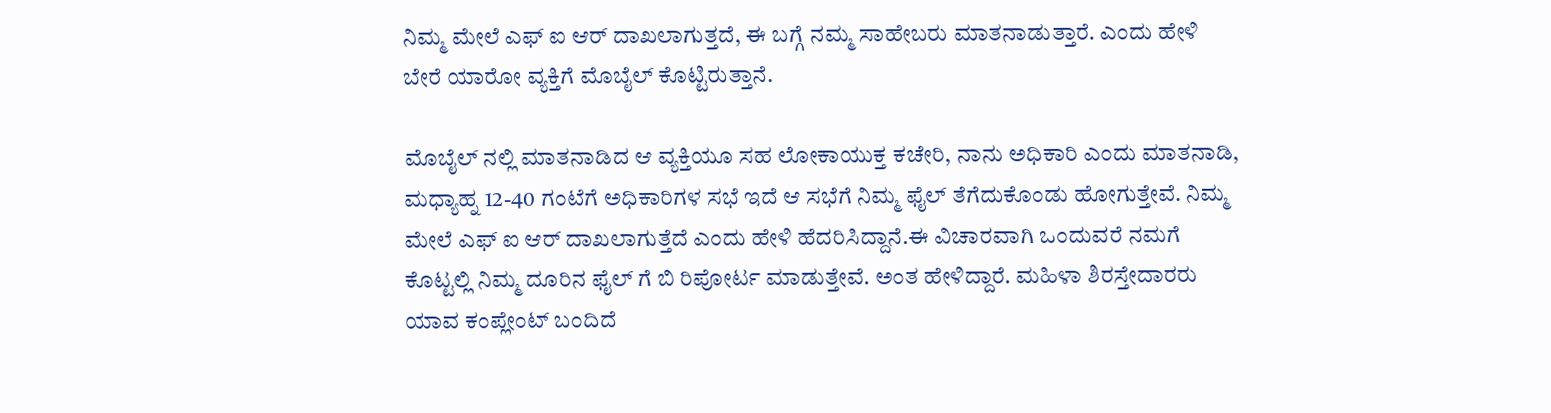ನಿಮ್ಮ ಮೇಲೆ ಎಫ್ ಐ ಆರ್ ದಾಖಲಾಗುತ್ತದೆ, ಈ ಬಗ್ಗೆ ನಮ್ಮ ಸಾಹೇಬರು ಮಾತನಾಡುತ್ತಾರೆ. ಎಂದು ಹೇಳಿ ಬೇರೆ ಯಾರೋ ವ್ಯಕ್ತಿಗೆ ಮೊಬೈಲ್ ಕೊಟ್ಟಿರುತ್ತಾನೆ.

ಮೊಬೈಲ್ ನಲ್ಲಿ ಮಾತನಾಡಿದ ಆ ವ್ಯಕ್ತಿಯೂ ಸಹ ಲೋಕಾಯುಕ್ತ ಕಚೇರಿ, ನಾನು ಅಧಿಕಾರಿ ಎಂದು ಮಾತನಾಡಿ, ಮಧ್ಯಾಹ್ನ 12-40 ಗಂಟೆಗೆ ಅಧಿಕಾರಿಗಳ ಸಭೆ ಇದೆ ಆ ಸಭೆಗೆ ನಿಮ್ಮ ಫೈಲ್ ತೆಗೆದುಕೊಂಡು ಹೋಗುತ್ತೇವೆ. ನಿಮ್ಮ ಮೇಲೆ ಎಫ್ ಐ ಆರ್ ದಾಖಲಾಗುತ್ತೆದೆ ಎಂದು ಹೇಳಿ ಹೆದರಿಸಿದ್ದಾನೆ.ಈ ವಿಚಾರವಾಗಿ ಒಂದುವರೆ ನಮಗೆ ಕೊಟ್ಟಲ್ಲಿ ನಿಮ್ಮ ದೂರಿನ ಫೈಲ್ ಗೆ ಬಿ ರಿಪೋರ್ಟ ಮಾಡುತ್ತೇವೆ. ಅಂತ ಹೇಳಿದ್ದಾರೆ. ಮಹಿಳಾ‌ ಶಿರಸ್ತೇದಾರರು ಯಾವ ಕಂಪ್ಲೇಂಟ್ ಬಂದಿದೆ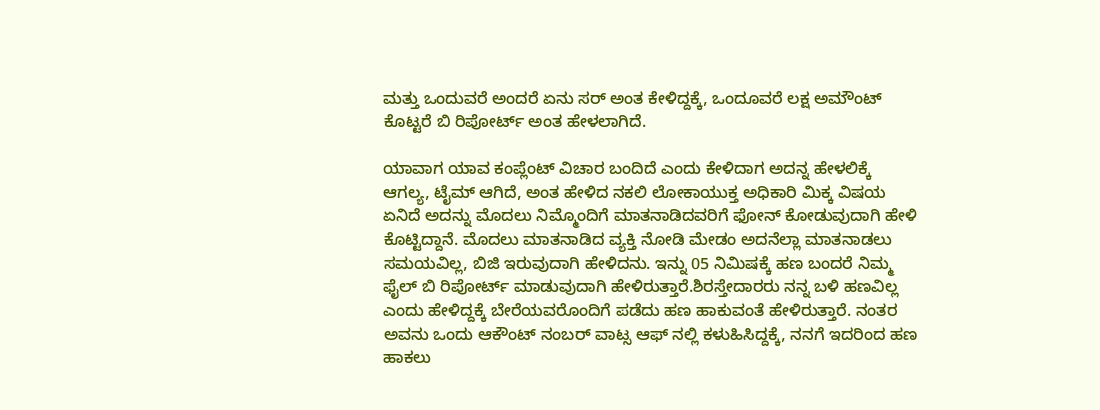ಮತ್ತು ಒಂದುವರೆ ಅಂದರೆ ಏನು ಸರ್ ಅಂತ ಕೇಳಿದ್ದಕ್ಕೆ, ಒಂದೂವರೆ ಲಕ್ಷ ಅಮೌಂಟ್ ಕೊಟ್ಟರೆ ಬಿ ರಿಪೋರ್ಟ್ ಅಂತ ಹೇಳಲಾಗಿದೆ.

ಯಾವಾಗ ಯಾವ ಕಂಪ್ಲೆಂಟ್ ವಿಚಾರ ಬಂದಿದೆ ಎಂದು ಕೇಳಿದಾಗ ಅದನ್ನ ಹೇಳಲಿಕ್ಕೆ ಆಗಲ್ಯ, ಟೈಮ್ ಆಗಿದೆ, ಅಂತ ಹೇಳಿದ ನಕಲಿ ಲೋಕಾಯುಕ್ತ ಅಧಿಕಾರಿ ಮಿಕ್ಕ ವಿಷಯ ಏನಿದೆ ಅದನ್ನು ಮೊದಲು ನಿಮ್ಮೊಂದಿಗೆ ಮಾತನಾಡಿದವರಿಗೆ ಫೋನ್ ಕೋಡುವುದಾಗಿ ಹೇಳಿ ಕೊಟ್ಟಿದ್ದಾನೆ. ಮೊದಲು ಮಾತನಾಡಿದ ವ್ಯಕ್ತಿ ನೋಡಿ ಮೇಡಂ ಅದನೆಲ್ಲಾ ಮಾತನಾಡಲು ಸಮಯವಿಲ್ಲ, ಬಿಜಿ ಇರುವುದಾಗಿ ಹೇಳಿದನು. ಇನ್ನು 05 ನಿಮಿಷಕ್ಕೆ ಹಣ ಬಂದರೆ ನಿಮ್ಮ ಫೈಲ್ ಬಿ ರಿಪೋರ್ಟ್ ಮಾಡುವುದಾಗಿ ಹೇಳಿರುತ್ತಾರೆ.ಶಿರಸ್ತೇದಾರರು ನನ್ನ ಬಳಿ ಹಣವಿಲ್ಲ ಎಂದು ಹೇಳಿದ್ದಕ್ಕೆ ಬೇರೆಯವರೊಂದಿಗೆ ಪಡೆದು ಹಣ ಹಾಕುವಂತೆ ಹೇಳಿರುತ್ತಾರೆ. ನಂತರ ಅವನು ಒಂದು ಆಕೌಂಟ್ ನಂಬರ್ ವಾಟ್ಸ ಆಫ್ ನಲ್ಲಿ ಕಳುಹಿಸಿದ್ದಕ್ಕೆ, ನನಗೆ ಇದರಿಂದ ಹಣ ಹಾಕಲು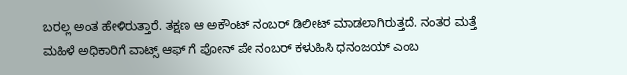ಬರಲ್ಲ ಅಂತ ಹೇಳಿರುತ್ತಾರೆ. ತಕ್ಷಣ ಆ ಅಕೌಂಟ್ ನಂಬರ್ ಡಿಲೀಟ್ ಮಾಡಲಾಗಿರುತ್ತದೆ. ನಂತರ ಮತ್ತೆ ಮಹಿಳೆ‌ ಅಧಿಕಾರಿಗೆ ವಾಟ್ಸ್ ಆಫ್ ಗೆ ಪೋನ್ ಪೇ ನಂಬರ್ ಕಳುಹಿಸಿ ಧನಂಜಯ್ ಎಂಬ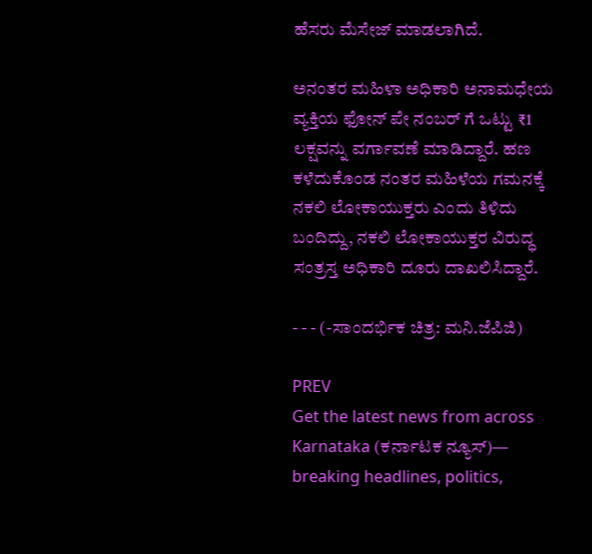ಹೆಸರು ಮೆಸೇಜ್ ಮಾಡಲಾಗಿದೆ.

ಅನಂತರ ಮಹಿಳಾ ಅಧಿಕಾರಿ ಅನಾಮಧೇಯ ವ್ಯಕ್ತಿಯ ಫೋನ್ ಪೇ ನಂಬರ್ ಗೆ ಒಟ್ಟು ₹1 ಲಕ್ಷವನ್ನು ವರ್ಗಾವಣೆ ಮಾಡಿದ್ದಾರೆ. ಹಣ ಕಳೆದುಕೊಂಡ ನಂತರ ಮಹಿಳೆಯ ಗಮನಕ್ಕೆ ನಕಲಿ ಲೋಕಾಯುಕ್ತರು ಎಂದು ತಿಳಿದು ಬಂದಿದ್ದು, ನಕಲಿ ಲೋಕಾಯುಕ್ತರ ವಿರುದ್ಧ ಸಂತ್ರಸ್ತ ಅಧಿಕಾರಿ ದೂರು ದಾಖಲಿಸಿದ್ದಾರೆ.

- - - (-ಸಾಂದರ್ಭಿಕ ಚಿತ್ರ: ಮನಿ.ಜೆಪಿಜಿ)

PREV
Get the latest news from across Karnataka (ಕರ್ನಾಟಕ ನ್ಯೂಸ್)— breaking headlines, politics,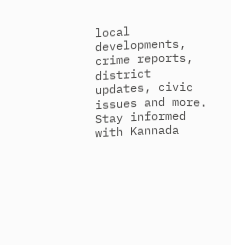local developments, crime reports, district updates, civic issues and more. Stay informed with Kannada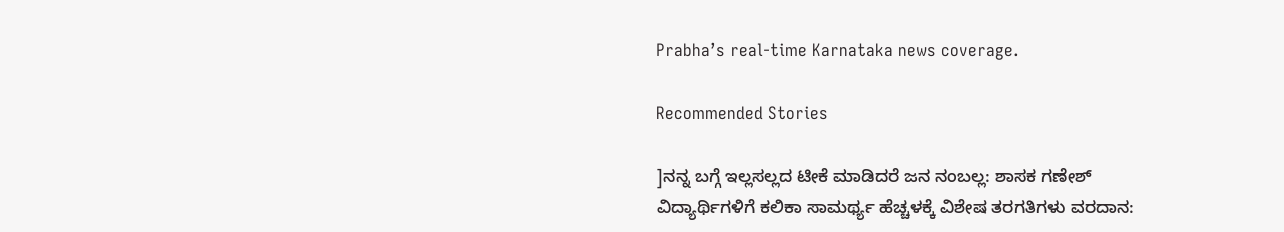Prabha’s real‑time Karnataka news coverage.

Recommended Stories

]ನನ್ನ ಬಗ್ಗೆ ಇಲ್ಲಸಲ್ಲದ ಟೀಕೆ ಮಾಡಿದರೆ ಜನ ನಂಬಲ್ಲ: ಶಾಸಕ ಗಣೇಶ್‌
ವಿದ್ಯಾರ್ಥಿಗಳಿಗೆ ಕಲಿಕಾ ಸಾಮರ್ಥ್ಯ ಹೆಚ್ಚಳಕ್ಕೆ ವಿಶೇಷ ತರಗತಿಗಳು ವರದಾನ: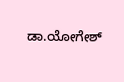ಡಾ.ಯೋಗೇಶ್